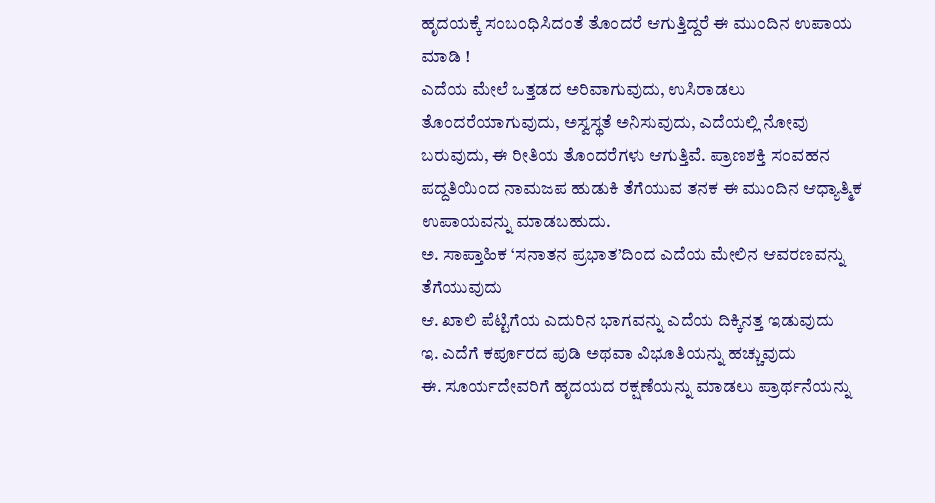ಹೃದಯಕ್ಕೆ ಸಂಬಂಧಿಸಿದಂತೆ ತೊಂದರೆ ಆಗುತ್ತಿದ್ದರೆ ಈ ಮುಂದಿನ ಉಪಾಯ ಮಾಡಿ !
ಎದೆಯ ಮೇಲೆ ಒತ್ತಡದ ಅರಿವಾಗುವುದು, ಉಸಿರಾಡಲು ತೊಂದರೆಯಾಗುವುದು, ಅಸ್ವಸ್ಥತೆ ಅನಿಸುವುದು, ಎದೆಯಲ್ಲಿ ನೋವು ಬರುವುದು, ಈ ರೀತಿಯ ತೊಂದರೆಗಳು ಆಗುತ್ತಿವೆ. ಪ್ರಾಣಶಕ್ತಿ ಸಂವಹನ ಪದ್ದತಿಯಿಂದ ನಾಮಜಪ ಹುಡುಕಿ ತೆಗೆಯುವ ತನಕ ಈ ಮುಂದಿನ ಆಧ್ಯಾತ್ಮಿಕ ಉಪಾಯವನ್ನು ಮಾಡಬಹುದು.
ಅ. ಸಾಪ್ತಾಹಿಕ ‘ಸನಾತನ ಪ್ರಭಾತ’ದಿಂದ ಎದೆಯ ಮೇಲಿನ ಆವರಣವನ್ನು ತೆಗೆಯುವುದು
ಆ. ಖಾಲಿ ಪೆಟ್ಟಿಗೆಯ ಎದುರಿನ ಭಾಗವನ್ನು ಎದೆಯ ದಿಕ್ಕಿನತ್ತ ಇಡುವುದು
ಇ. ಎದೆಗೆ ಕರ್ಪೂರದ ಪುಡಿ ಅಥವಾ ವಿಭೂತಿಯನ್ನು ಹಚ್ಚುವುದು
ಈ. ಸೂರ್ಯದೇವರಿಗೆ ಹೃದಯದ ರಕ್ಷಣೆಯನ್ನು ಮಾಡಲು ಪ್ರಾರ್ಥನೆಯನ್ನು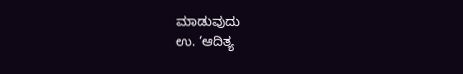ಮಾಡುವುದು
ಉ. ‘ಆದಿತ್ಯ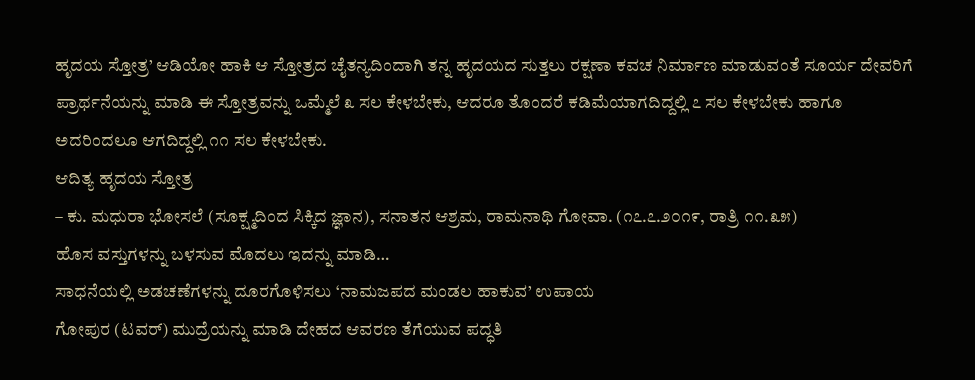ಹೃದಯ ಸ್ತೋತ್ರ’ ಆಡಿಯೋ ಹಾಕಿ ಆ ಸ್ತೋತ್ರದ ಚೈತನ್ಯದಿಂದಾಗಿ ತನ್ನ ಹೃದಯದ ಸುತ್ತಲು ರಕ್ಷಣಾ ಕವಚ ನಿರ್ಮಾಣ ಮಾಡುವಂತೆ ಸೂರ್ಯ ದೇವರಿಗೆ ಪ್ರಾರ್ಥನೆಯನ್ನು ಮಾಡಿ ಈ ಸ್ತೋತ್ರವನ್ನು ಒಮ್ಮೆಲೆ ೩ ಸಲ ಕೇಳಬೇಕು, ಆದರೂ ತೊಂದರೆ ಕಡಿಮೆಯಾಗದಿದ್ದಲ್ಲಿ ೭ ಸಲ ಕೇಳಬೇಕು ಹಾಗೂ ಅದರಿಂದಲೂ ಆಗದಿದ್ದಲ್ಲಿ ೧೧ ಸಲ ಕೇಳಬೇಕು.
ಆದಿತ್ಯ ಹೃದಯ ಸ್ತೋತ್ರ
– ಕು. ಮಧುರಾ ಭೋಸಲೆ (ಸೂಕ್ಷ್ಮದಿಂದ ಸಿಕ್ಕಿದ ಜ್ಞಾನ), ಸನಾತನ ಆಶ್ರಮ, ರಾಮನಾಥಿ ಗೋವಾ. (೧೭.೭.೨೦೧೯, ರಾತ್ರಿ ೧೧.೩೫)
ಹೊಸ ವಸ್ತುಗಳನ್ನು ಬಳಸುವ ಮೊದಲು ಇದನ್ನು ಮಾಡಿ…
ಸಾಧನೆಯಲ್ಲಿ ಅಡಚಣೆಗಳನ್ನು ದೂರಗೊಳಿಸಲು ‘ನಾಮಜಪದ ಮಂಡಲ ಹಾಕುವ’ ಉಪಾಯ
ಗೋಪುರ (ಟವರ್) ಮುದ್ರೆಯನ್ನು ಮಾಡಿ ದೇಹದ ಆವರಣ ತೆಗೆಯುವ ಪದ್ಧತಿ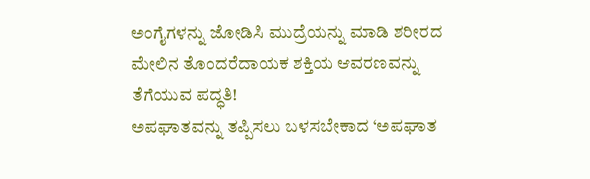ಅಂಗೈಗಳನ್ನು ಜೋಡಿಸಿ ಮುದ್ರೆಯನ್ನು ಮಾಡಿ ಶರೀರದ ಮೇಲಿನ ತೊಂದರೆದಾಯಕ ಶಕ್ತಿಯ ಆವರಣವನ್ನು ತೆಗೆಯುವ ಪದ್ಧತಿ!
ಅಪಘಾತವನ್ನು ತಪ್ಪಿಸಲು ಬಳಸಬೇಕಾದ ‘ಅಪಘಾತ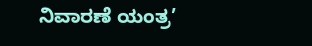ನಿವಾರಣೆ ಯಂತ್ರ’